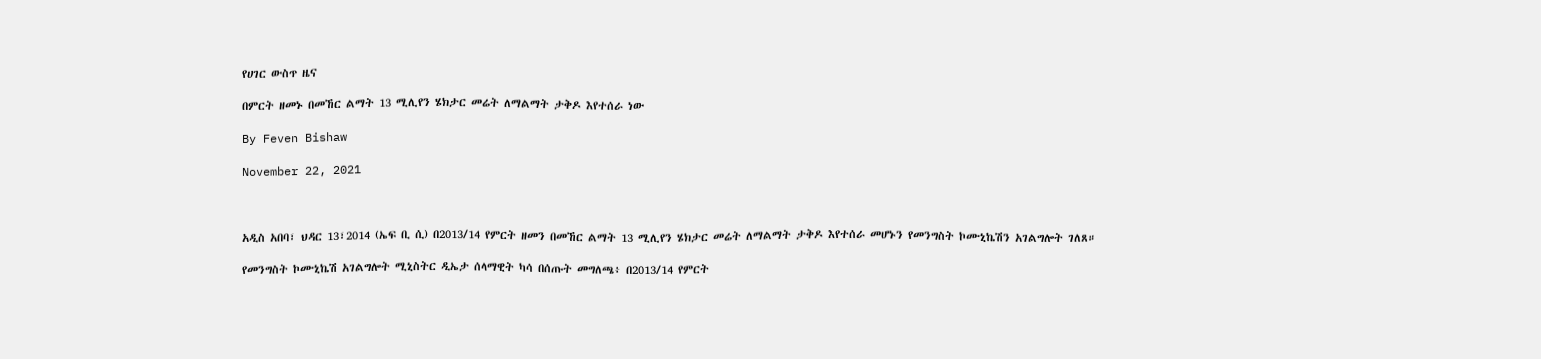የሀገር ውስጥ ዜና

በምርት ዘመኑ በመኸር ልማት 13 ሚሊየን ሄክታር መሬት ለማልማት ታቅዶ እየተሰራ ነው

By Feven Bishaw

November 22, 2021



አዲስ አበባ፣ ህዳር 13፣2014 (ኤፍ ቢ ሲ) በ2013/14 የምርት ዘመን በመኸር ልማት 13 ሚሊየን ሄክታር መሬት ለማልማት ታቅዶ እየተሰራ መሆኑን የመንግስት ኮሙኒኬሽን አገልግሎት ገለጸ።

የመንግስት ኮሙኒኬሽ አገልግሎት ሚኒስትር ዲኤታ ሰላማዊት ካሳ በሰጡት መግለጫ፥ በ2013/14 የምርት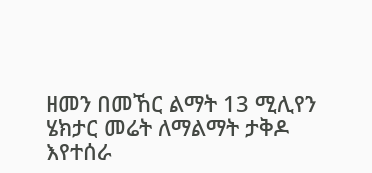ዘመን በመኸር ልማት 13 ሚሊየን ሄክታር መሬት ለማልማት ታቅዶ እየተሰራ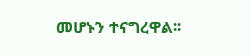መሆኑን ተናግረዋል፡፡